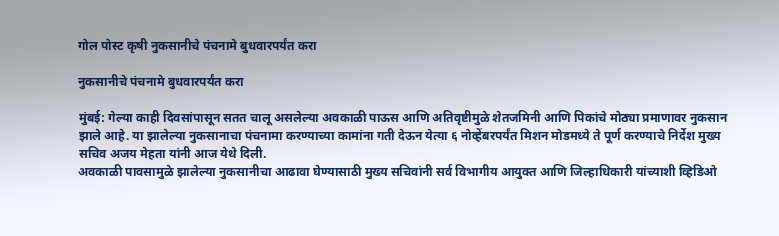गोल पोस्ट कृषी नुकसानीचे पंचनामे बुधवारपर्यंत करा

नुकसानीचे पंचनामे बुधवारपर्यंत करा

मुंबई: गेल्या काही दिवसांपासून सतत चालू असलेल्या अवकाळी पाऊस आणि अतिवृष्टीमुळे शेतजमिनी आणि पिकांचे मोठ्या प्रमाणावर नुकसान झाले आहे. या झालेल्या नुकसानाचा पंचनामा करण्याच्या कामांना गती देऊन येत्या ६ नोव्हेंबरपर्यंत मिशन मोडमध्ये ते पूर्ण करण्याचे निर्देश मुख्य सचिव अजय मेहता यांनी आज येथे दिली.
अवकाळी पावसामुळे झालेल्या नुकसानीचा आढावा घेण्यासाठी मुख्य सचिवांनी सर्व विभागीय आयुक्त आणि जिल्हाधिकारी यांच्याशी व्हिडिओ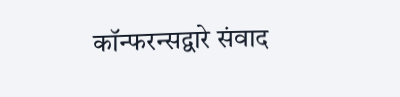कॉन्फरन्सद्वारे संवाद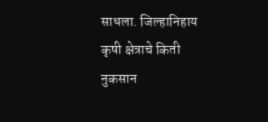साधला. जिल्हानिहाय कृषी क्षेत्राचे किती नुकसान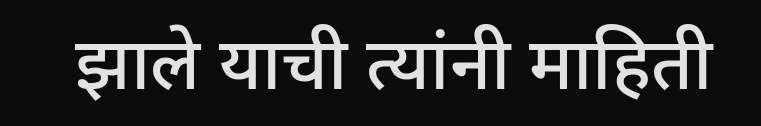झाले याची त्यांनी माहिती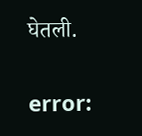घेतली.

error: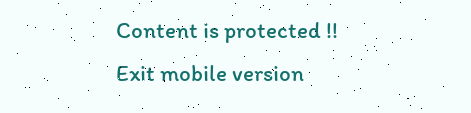Content is protected !!
Exit mobile version